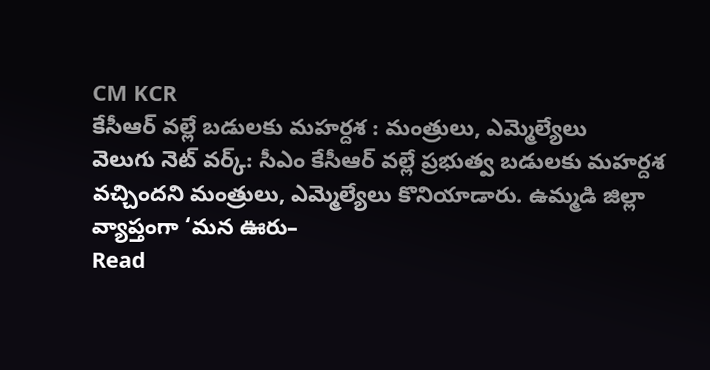CM KCR
కేసీఆర్ వల్లే బడులకు మహర్దశ : మంత్రులు, ఎమ్మెల్యేలు
వెలుగు నెట్ వర్క్: సీఎం కేసీఆర్ వల్లే ప్రభుత్వ బడులకు మహర్దశ వచ్చిందని మంత్రులు, ఎమ్మెల్యేలు కొనియాడారు. ఉమ్మడి జిల్లా వ్యాప్తంగా ‘మన ఊరు–
Read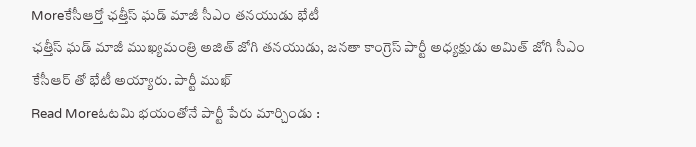Moreకేసీఆర్తో ఛత్తీస్ ఘడ్ మాజీ సీఎం తనయుడు భేటీ
ఛత్తీస్ ఘడ్ మాజీ ముఖ్యమంత్రి అజిత్ జోగి తనయుడు, జనతా కాంగ్రెస్ పార్టీ అధ్యక్షుడు అమిత్ జోగి సీఎం కేసీఆర్ తో భేటీ అయ్యారు. పార్టీ ముఖ్
Read Moreఓటమి భయంతోనే పార్టీ పేరు మార్చిండు :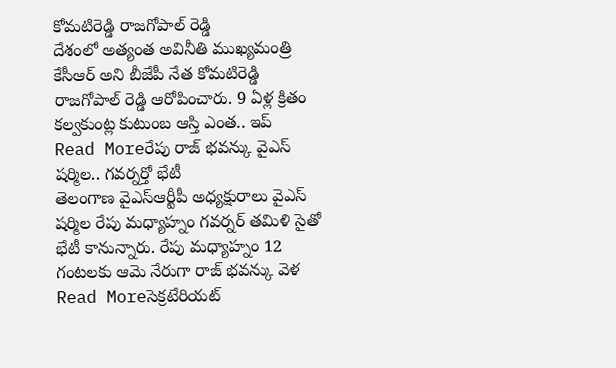కోమటిరెడ్డి రాజగోపాల్ రెడ్డి
దేశంలో అత్యంత అవినీతి ముఖ్యమంత్రి కేసీఆర్ అని బీజేపీ నేత కోమటిరెడ్డి రాజగోపాల్ రెడ్డి ఆరోపించారు. 9 ఏళ్ల క్రితం కల్వకుంట్ల కుటుంబ ఆస్తి ఎంత.. ఇప్
Read Moreరేపు రాజ్ భవన్కు వైఎస్ షర్మిల.. గవర్నర్తో భేటీ
తెలంగాణ వైఎస్ఆర్టీపీ అధ్యక్షురాలు వైఎస్ షర్మిల రేపు మధ్యాహ్నం గవర్నర్ తమిళి సైతో భేటీ కానున్నారు. రేపు మధ్యాహ్నం 12 గంటలకు ఆమె నేరుగా రాజ్ భవన్కు వెళ
Read Moreసెక్రటేరియట్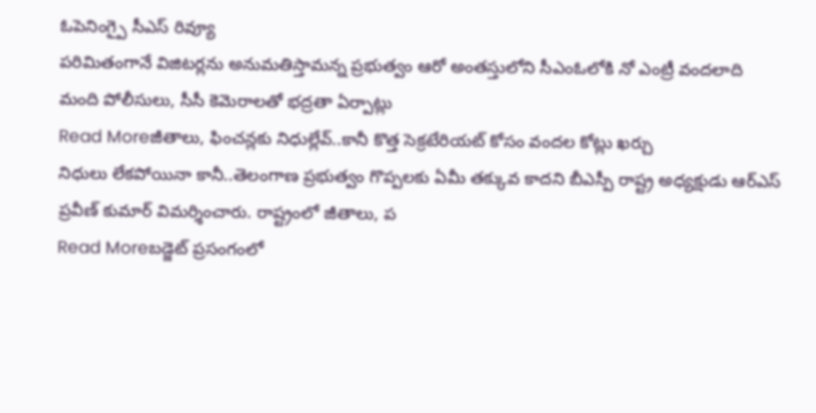ఓపెనింగ్పై సీఎస్ రివ్యూ
పరిమితంగానే విజిటర్లను అనుమతిస్తామన్న ప్రభుత్వం ఆరో అంతస్తులోని సీఎంఓలోకి నో ఎంట్రీ వందలాది మంది పోలీసులు, సీసీ కెమెరాలతో భద్రతా ఏర్పాట్లు
Read Moreజీతాలు, ఫించన్లకు నిధుల్లేవ్..కానీ కొత్త సెక్రటేరియట్ కోసం వందల కోట్లు ఖర్చు
నిధులు లేకపోయినా కానీ..తెలంగాణ ప్రభుత్వం గొప్పలకు ఏమీ తక్కువ కాదని బీఎస్పీ రాష్ట్ర అధ్యక్షుడు ఆర్ఎస్ ప్రవీణ్ కుమార్ విమర్శించారు. రాష్ట్రంలో జీతాలు, ప
Read Moreబడ్జెట్ ప్రసంగంలో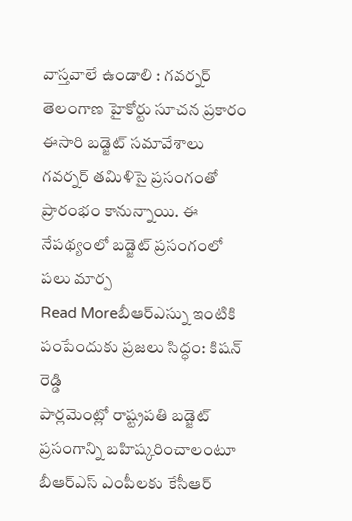వాస్తవాలే ఉండాలి : గవర్నర్
తెలంగాణ హైకోర్టు సూచన ప్రకారం ఈసారి బడ్జెట్ సమావేశాలు గవర్నర్ తమిళిసై ప్రసంగంతో ప్రారంభం కానున్నాయి. ఈ నేపథ్యంలో బడ్జెట్ ప్రసంగంలో పలు మార్ప
Read Moreబీఆర్ఎస్ను ఇంటికి పంపేందుకు ప్రజలు సిద్ధం: కిషన్ రెడ్డి
పార్లమెంట్లో రాష్ట్రపతి బడ్జెట్ ప్రసంగాన్ని బహిష్కరించాలంటూ బీఆర్ఎస్ ఎంపీలకు కేసీఆర్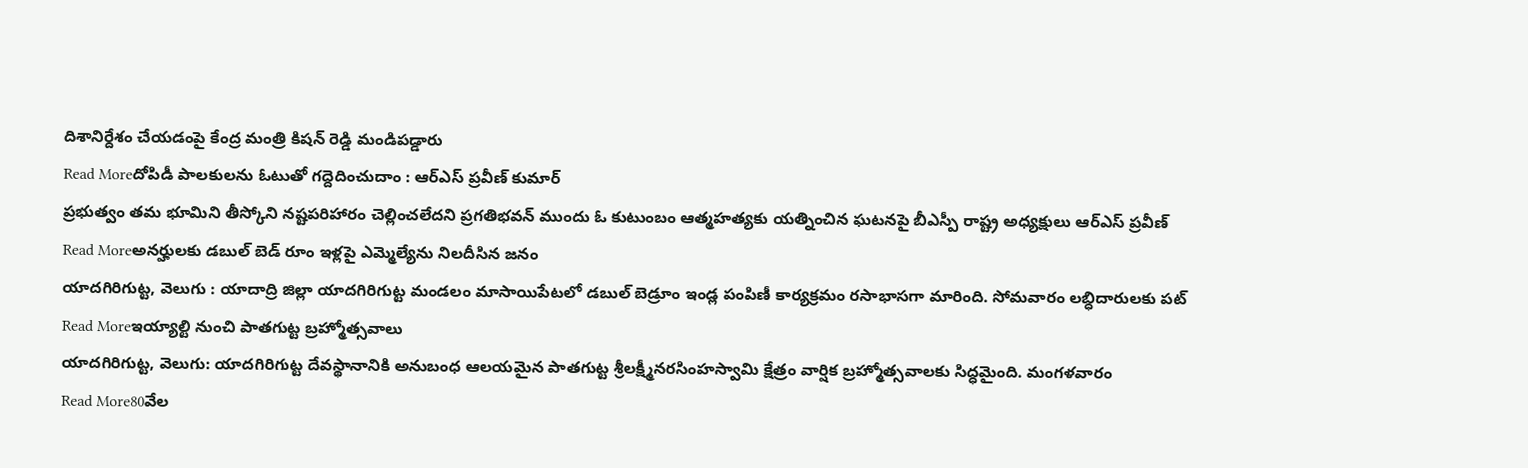దిశానిర్దేశం చేయడంపై కేంద్ర మంత్రి కిషన్ రెడ్డి మండిపడ్డారు
Read Moreదోపిడీ పాలకులను ఓటుతో గద్దెదించుదాం : ఆర్ఎస్ ప్రవీణ్ కుమార్
ప్రభుత్వం తమ భూమిని తీస్కోని నష్టపరిహారం చెల్లించలేదని ప్రగతిభవన్ ముందు ఓ కుటుంబం ఆత్మహత్యకు యత్నించిన ఘటనపై బీఎస్పీ రాష్ట్ర అధ్యక్షులు ఆర్ఎస్ ప్రవీణ్
Read Moreఅనర్హులకు డబుల్ బెడ్ రూం ఇళ్లపై ఎమ్మెల్యేను నిలదీసిన జనం
యాదగిరిగుట్ట, వెలుగు : యాదాద్రి జిల్లా యాదగిరిగుట్ట మండలం మాసాయిపేటలో డబుల్ బెడ్రూం ఇండ్ల పంపిణీ కార్యక్రమం రసాభాసగా మారింది. సోమవారం లబ్ధిదారులకు పట్
Read Moreఇయ్యాల్టి నుంచి పాతగుట్ట బ్రహ్మోత్సవాలు
యాదగిరిగుట్ట, వెలుగు: యాదగిరిగుట్ట దేవస్థానానికి అనుబంధ ఆలయమైన పాతగుట్ట శ్రీలక్ష్మీనరసింహస్వామి క్షేత్రం వార్షిక బ్రహ్మోత్సవాలకు సిద్ధమైంది. మంగళవారం
Read More80వేల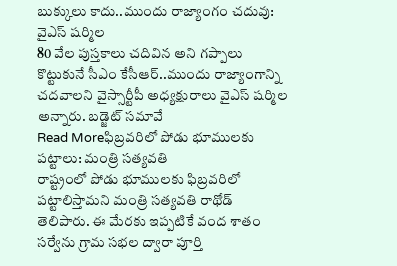బుక్కులు కాదు..ముందు రాజ్యాంగం చదువు: వైఎస్ షర్మిల
80 వేల పుస్తకాలు చదివిన అని గప్పాలు కొట్టుకునే సీఎం కేసీఆర్..ముందు రాజ్యాంగాన్ని చదవాలని వైస్సార్టీపీ అధ్యక్షురాలు వైఎస్ షర్మిల అన్నారు. బడ్జెట్ సమావే
Read Moreఫిబ్రవరిలో పోడు భూములకు పట్టాలు: మంత్రి సత్యవతి
రాష్ట్రంలో పోడు భూములకు ఫిబ్రవరిలో పట్టాలిస్తామని మంత్రి సత్యవతి రాథోడ్ తెలిపారు. ఈ మేరకు ఇప్పటికే వంద శాతం సర్వేను గ్రామ సభల ద్వారా పూర్తి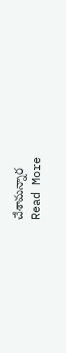చేశామన్నార
Read More